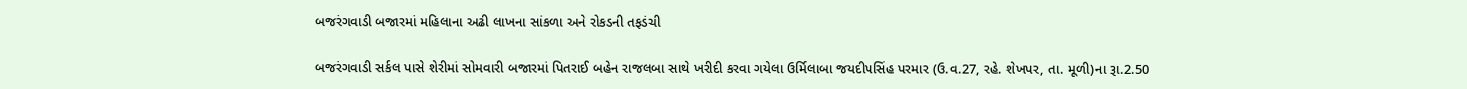બજરંગવાડી બજારમાં મહિલાના અઢી લાખના સાંકળા અને રોકડની તફડંચી

બજરંગવાડી સર્કલ પાસે શેરીમાં સોમવારી બજારમાં પિતરાઈ બહેન રાજલબા સાથે ખરીદી કરવા ગયેલા ઉર્મિલાબા જયદીપસિંહ પરમાર (ઉ.વ.27, રહે. શેખપર, તા. મૂળી)ના રૂા.2.50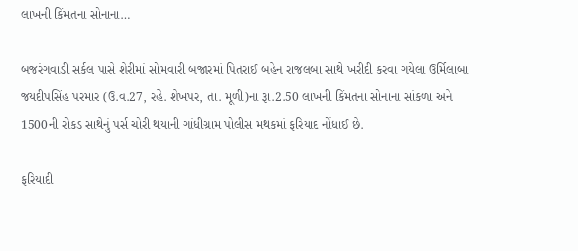લાખની કિંમતના સોનાના…

બજરંગવાડી સર્કલ પાસે શેરીમાં સોમવારી બજારમાં પિતરાઈ બહેન રાજલબા સાથે ખરીદી કરવા ગયેલા ઉર્મિલાબા જયદીપસિંહ પરમાર (ઉ.વ.27, રહે. શેખપર, તા. મૂળી)ના રૂા.2.50 લાખની કિંમતના સોનાના સાંકળા અને 1500ની રોકડ સાથેનું પર્સ ચોરી થયાની ગાંધીગ્રામ પોલીસ મથકમાં ફરિયાદ નોંધાઈ છે.

ફરિયાદી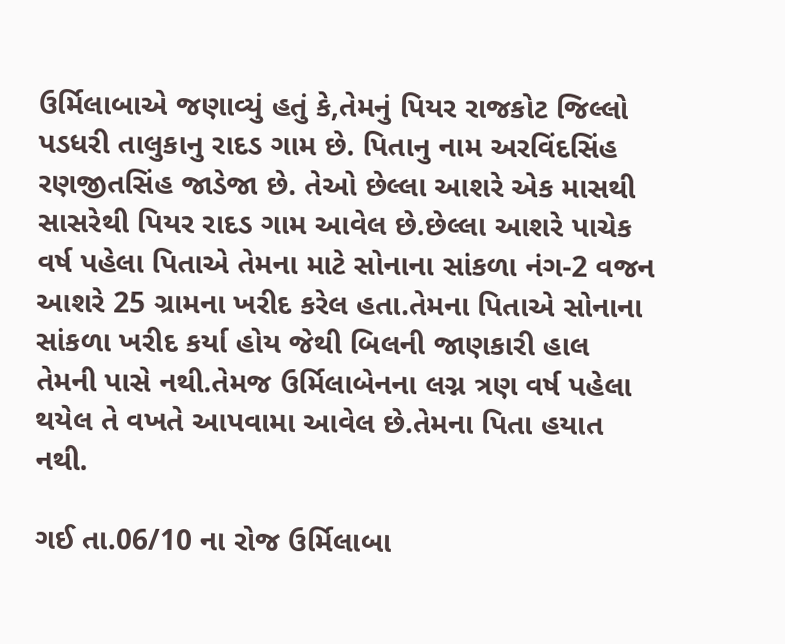ઉર્મિલાબાએ જણાવ્યું હતું કે,તેમનું પિયર રાજકોટ જિલ્લો પડધરી તાલુકાનુ રાદડ ગામ છે. પિતાનુ નામ અરવિંદસિંહ રણજીતસિંહ જાડેજા છે. તેઓ છેલ્લા આશરે એક માસથી સાસરેથી પિયર રાદડ ગામ આવેલ છે.છેલ્લા આશરે પાચેક વર્ષ પહેલા પિતાએ તેમના માટે સોનાના સાંકળા નંગ-2 વજન આશરે 25 ગ્રામના ખરીદ કરેલ હતા.તેમના પિતાએ સોનાના સાંકળા ખરીદ કર્યા હોય જેથી બિલની જાણકારી હાલ તેમની પાસે નથી.તેમજ ઉર્મિલાબેનના લગ્ન ત્રણ વર્ષ પહેલા થયેલ તે વખતે આપવામા આવેલ છે.તેમના પિતા હયાત નથી.

ગઈ તા.06/10 ના રોજ ઉર્મિલાબા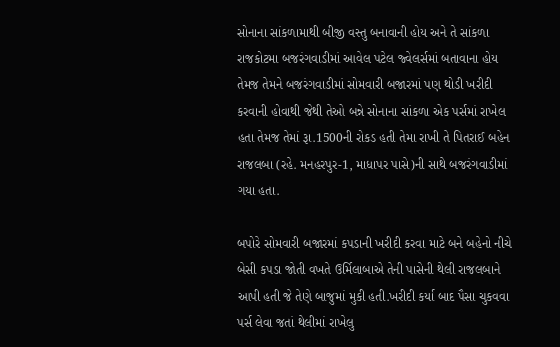સોનાના સાંકળામાથી બીજી વસ્તુ બનાવાની હોય અને તે સાંકળા રાજકોટમા બજરંગવાડીમાં આવેલ પટેલ જ્વેલર્સમાં બતાવાના હોય તેમજ તેમને બજરંગવાડીમાં સોમવારી બજારમાં પણ થોડી ખરીદી કરવાની હોવાથી જેથી તેઓ બન્ને સોનાના સાંકળા એક પર્સમાં રાખેલ હતા તેમજ તેમાં રૂા.1500ની રોકડ હતી તેમા રાખી તે પિતરાઈ બહેન રાજલબા (રહે. મનહરપુર-1, માધાપર પાસે)ની સાથે બજરંગવાડીમાં ગયા હતા.

બપોરે સોમવારી બજારમાં કપડાની ખરીદી કરવા માટે બને બહેનો નીચે બેસી કપડા જોતી વખતે ઉર્મિલાબાએ તેની પાસેની થેલી રાજલબાને આપી હતી જે તેણે બાજુમાં મુકી હતી.ખરીદી કર્યા બાદ પૈસા ચુકવવા પર્સ લેવા જતાં થેલીમાં રાખેલુ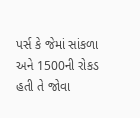પર્સ કે જેમાં સાંકળા અને 1500ની રોકડ હતી તે જોવા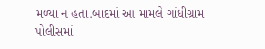મળ્યા ન હતા.બાદમાં આ મામલે ગાંધીગ્રામ પોલીસમાં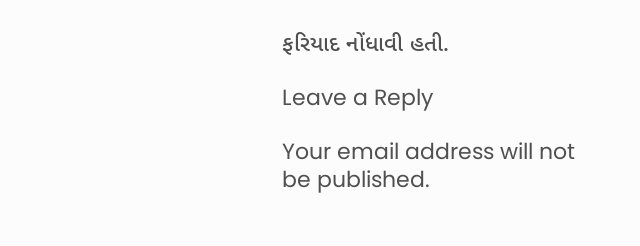ફરિયાદ નોંધાવી હતી.

Leave a Reply

Your email address will not be published.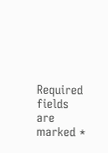Required fields are marked *